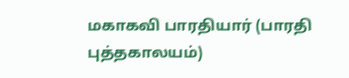மகாகவி பாரதியார் (பாரதி புத்தகாலயம்)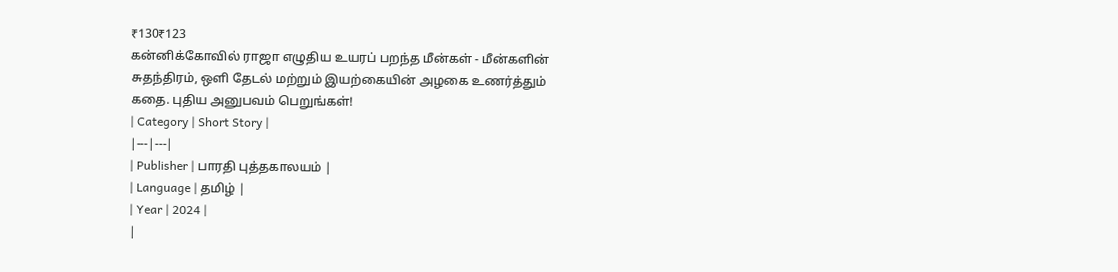₹130₹123
கன்னிக்கோவில் ராஜா எழுதிய உயரப் பறந்த மீன்கள் - மீன்களின் சுதந்திரம், ஒளி தேடல் மற்றும் இயற்கையின் அழகை உணர்த்தும் கதை. புதிய அனுபவம் பெறுங்கள்!
| Category | Short Story |
|---|---|
| Publisher | பாரதி புத்தகாலயம் |
| Language | தமிழ் |
| Year | 2024 |
|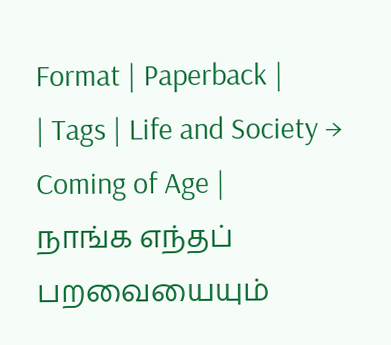Format | Paperback |
| Tags | Life and Society → Coming of Age |
நாங்க எந்தப் பறவையையும்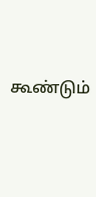கூண்டும்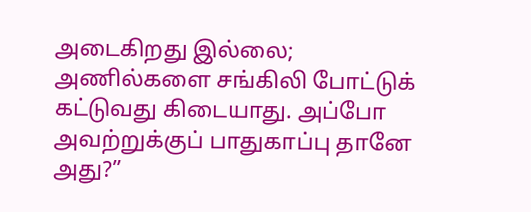அடைகிறது இல்லை; அணில்களை சங்கிலி போட்டுக் கட்டுவது கிடையாது. அப்போ அவற்றுக்குப் பாதுகாப்பு தானே அது?”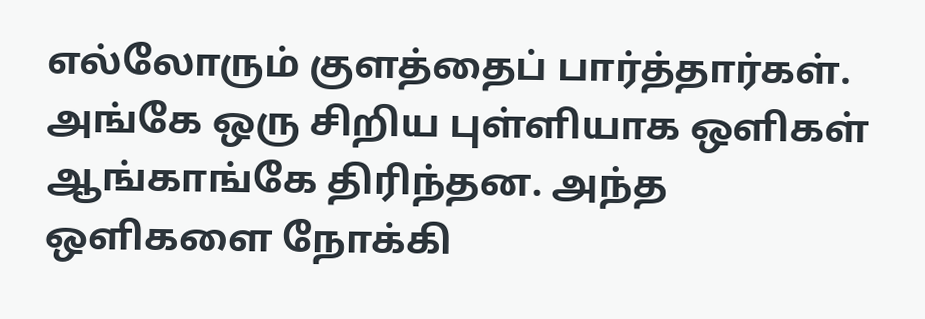எல்லோரும் குளத்தைப் பார்த்தார்கள். அங்கே ஒரு சிறிய புள்ளியாக ஒளிகள் ஆங்காங்கே திரிந்தன. அந்த ஒளிகளை நோக்கி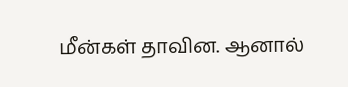மீன்கள் தாவின. ஆனால்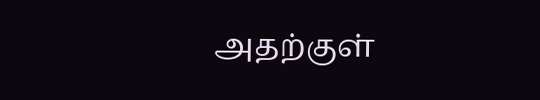அதற்குள்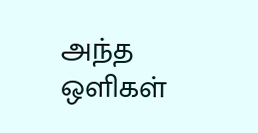அந்த ஒளிகள்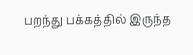பறந்து பக்கத்தில் இருந்த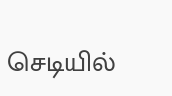செடியில்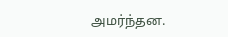அமர்ந்தன.